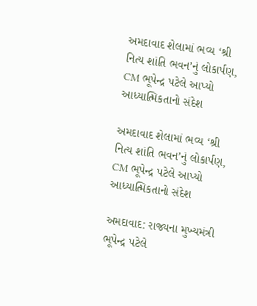અમદાવાદ શેલામાં ભવ્ય ‘શ્રી નિત્ય શાંતિ ભવન’નું લોકાર્પણ, CM ભૂપેન્દ્ર પટેલે આપ્યો આધ્યાત્મિકતાનો સંદેશ

અમદાવાદ શેલામાં ભવ્ય ‘શ્રી નિત્ય શાંતિ ભવન’નું લોકાર્પણ, CM ભૂપેન્દ્ર પટેલે આપ્યો આધ્યાત્મિકતાનો સંદેશ

અમદાવાદ: રાજ્યના મુખ્યમંત્રી ભૂપેન્દ્ર પટેલે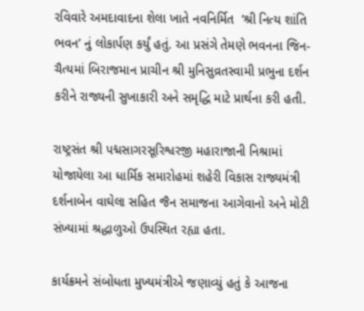રવિવારે અમદાવાદના શેલા ખાતે નવનિર્મિત  ‘શ્રી નિત્ય શાંતિ ભવન’ નું લોકાર્પણ કર્યું હતું. આ પ્રસંગે તેમણે ભવનના જિન-ચૈત્યમાં બિરાજમાન પ્રાચીન શ્રી મુનિસુવ્રતસ્વામી પ્રભુના દર્શન કરીને રાજ્યની સુખાકારી અને સમૃદ્ધિ માટે પ્રાર્થના કરી હતી.

રાષ્ટ્રસંત શ્રી પદ્મસાગરસૂરિશ્વરજી મહારાજાની નિશ્રામાં યોજાયેલા આ ધાર્મિક સમારોહમાં શહેરી વિકાસ રાજ્યમંત્રી દર્શનાબેન વાઘેલા સહિત જૈન સમાજના આગેવાનો અને મોટી સંખ્યામાં શ્રદ્ધાળુઓ ઉપસ્થિત રહ્યા હતા.

કાર્યક્રમને સંબોધતા મુખ્યમંત્રીએ જણાવ્યું હતું કે આજના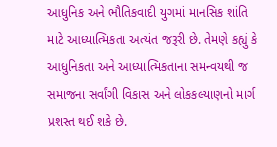આધુનિક અને ભૌતિકવાદી યુગમાં માનસિક શાંતિ માટે આધ્યાત્મિકતા અત્યંત જરૂરી છે. તેમણે કહ્યું કે આધુનિકતા અને આધ્યાત્મિકતાના સમન્વયથી જ સમાજના સર્વાંગી વિકાસ અને લોકકલ્યાણનો માર્ગ પ્રશસ્ત થઈ શકે છે.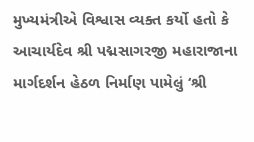મુખ્યમંત્રીએ વિશ્વાસ વ્યક્ત કર્યો હતો કે આચાર્યદેવ શ્રી પદ્મસાગરજી મહારાજાના માર્ગદર્શન હેઠળ નિર્માણ પામેલું ‘શ્રી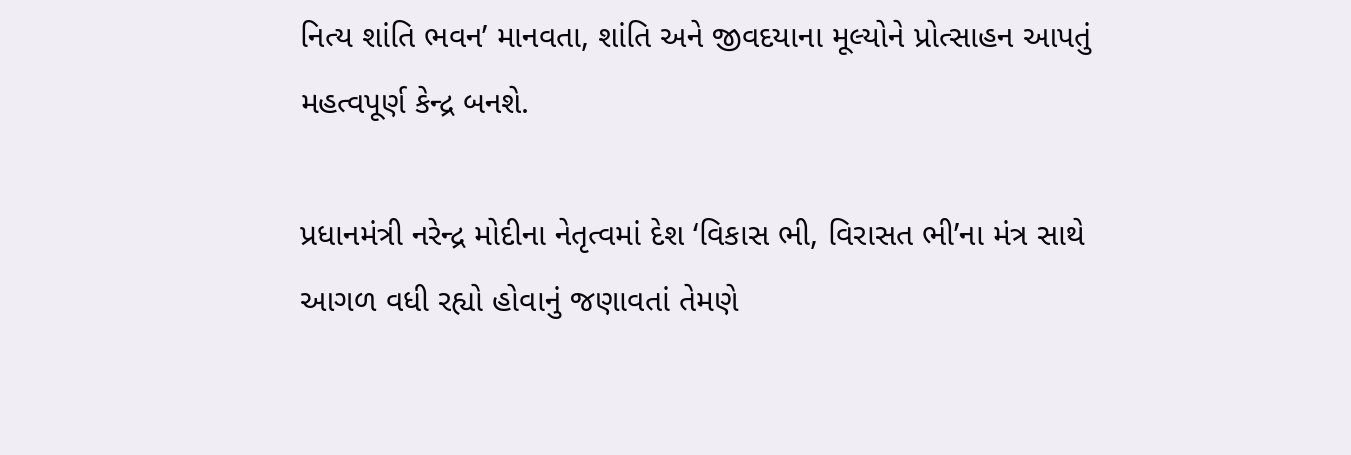નિત્ય શાંતિ ભવન’ માનવતા, શાંતિ અને જીવદયાના મૂલ્યોને પ્રોત્સાહન આપતું મહત્વપૂર્ણ કેન્દ્ર બનશે.

પ્રધાનમંત્રી નરેન્દ્ર મોદીના નેતૃત્વમાં દેશ ‘વિકાસ ભી, વિરાસત ભી’ના મંત્ર સાથે આગળ વધી રહ્યો હોવાનું જણાવતાં તેમણે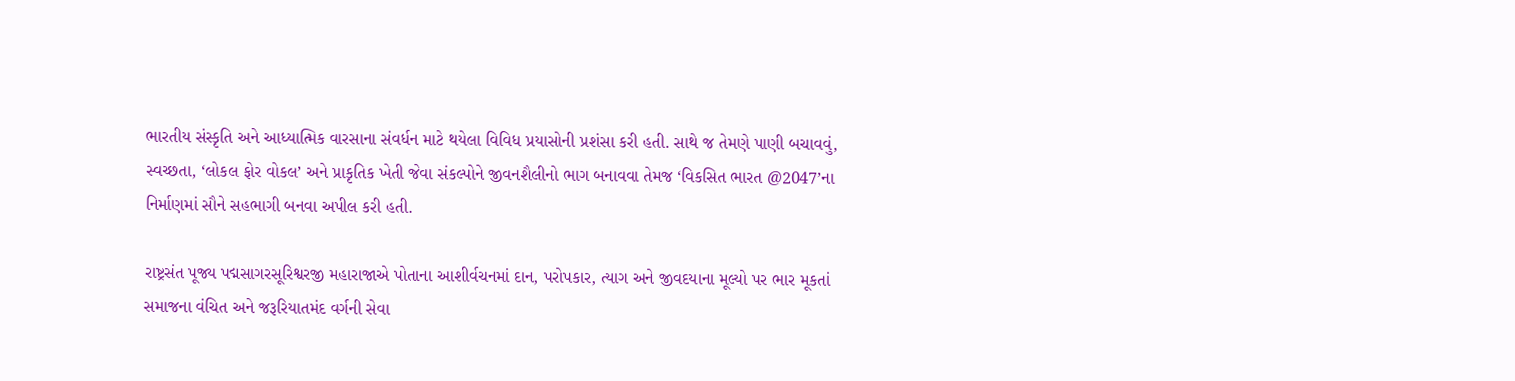ભારતીય સંસ્કૃતિ અને આધ્યાત્મિક વારસાના સંવર્ધન માટે થયેલા વિવિધ પ્રયાસોની પ્રશંસા કરી હતી. સાથે જ તેમણે પાણી બચાવવું, સ્વચ્છતા, ‘લોકલ ફોર વોકલ’ અને પ્રાકૃતિક ખેતી જેવા સંકલ્પોને જીવનશૈલીનો ભાગ બનાવવા તેમજ ‘વિકસિત ભારત @2047’ના નિર્માણમાં સૌને સહભાગી બનવા અપીલ કરી હતી.

રાષ્ટ્રસંત પૂજ્ય પદ્મસાગરસૂરિશ્વરજી મહારાજાએ પોતાના આશીર્વચનમાં દાન, પરોપકાર, ત્યાગ અને જીવદયાના મૂલ્યો પર ભાર મૂકતાં સમાજના વંચિત અને જરૂરિયાતમંદ વર્ગની સેવા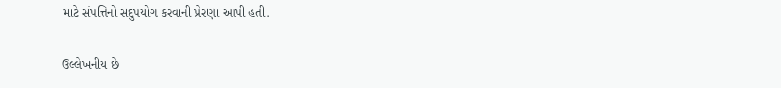માટે સંપત્તિનો સદુપયોગ કરવાની પ્રેરણા આપી હતી.

ઉલ્લેખનીય છે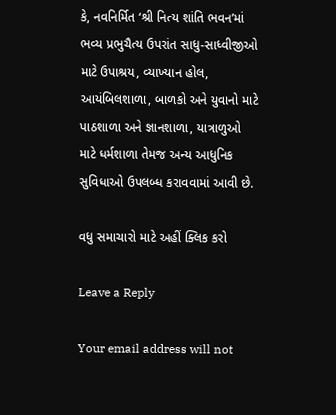કે, નવનિર્મિત ‘શ્રી નિત્ય શાંતિ ભવન’માં ભવ્ય પ્રભુચૈત્ય ઉપરાંત સાધુ-સાધ્વીજીઓ માટે ઉપાશ્રય, વ્યાખ્યાન હોલ, આયંબિલશાળા, બાળકો અને યુવાનો માટે પાઠશાળા અને જ્ઞાનશાળા, યાત્રાળુઓ માટે ધર્મશાળા તેમજ અન્ય આધુનિક સુવિધાઓ ઉપલબ્ધ કરાવવામાં આવી છે.

વધુ સમાચારો માટે અહીં ક્લિક કરો

Leave a Reply

Your email address will not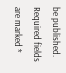be published. Required fields are marked *